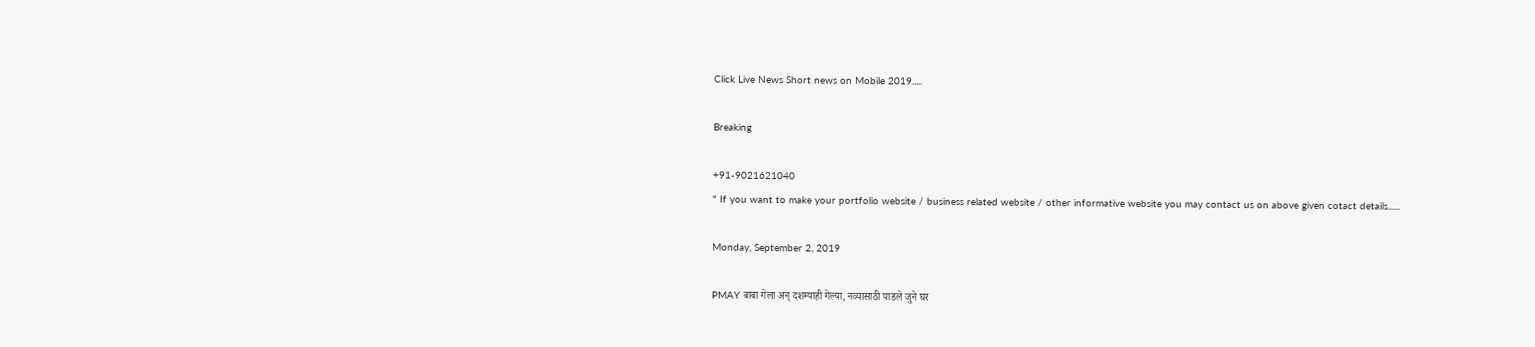Click Live News Short news on Mobile 2019.....

Breaking

+91-9021621040
" If you want to make your portfolio website / business related website / other informative website you may contact us on above given cotact details......

Monday, September 2, 2019

PMAY बाबा गेला अन् दशम्याही गेल्या, नव्यासाठी पाडले जुने घर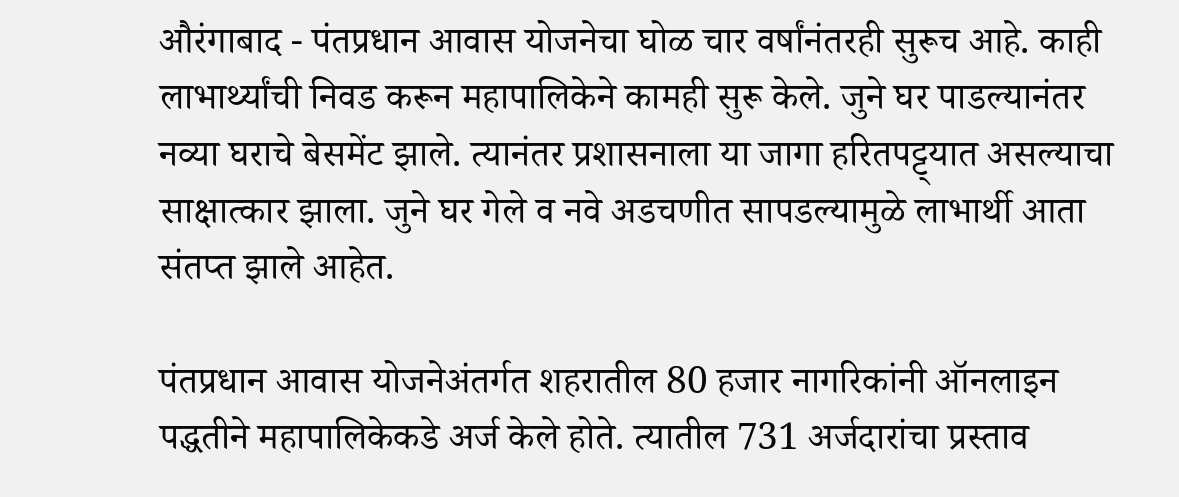औरंगाबाद - पंतप्रधान आवास योजनेचा घोळ चार वर्षांनंतरही सुरूच आहे. काही लाभार्थ्यांची निवड करून महापालिकेने कामही सुरू केले. जुने घर पाडल्यानंतर नव्या घराचे बेसमेंट झाले. त्यानंतर प्रशासनाला या जागा हरितपट्ट्यात असल्याचा साक्षात्कार झाला. जुने घर गेले व नवे अडचणीत सापडल्यामुळे लाभार्थी आता संतप्त झाले आहेत.

पंतप्रधान आवास योजनेअंतर्गत शहरातील 80 हजार नागरिकांनी ऑनलाइन पद्धतीने महापालिकेकडे अर्ज केले होते. त्यातील 731 अर्जदारांचा प्रस्ताव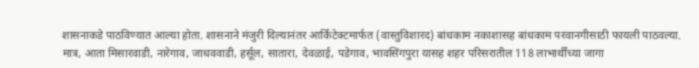शासनाकडे पाठविण्यात आल्या होता. शासनाने मंजुरी दिल्यानंतर आर्किटेक्‍टमार्फत (वास्तुविशारद) बांधकाम नकाशासह बांधकाम परवानगीसाठी फायली पाठवल्या. मात्र, आता मिसारवाडी, नारेगाव, जाधववाडी, हर्सूल, सातारा, देवळाई, पडेगाव, भावसिंगपुरा यासह शहर परिसरातील 118 लाभार्थींच्या जागा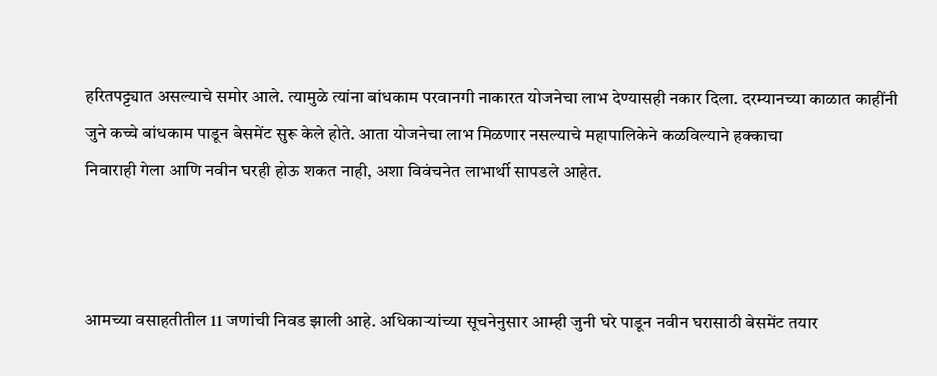हरितपट्ट्यात असल्याचे समोर आले. त्यामुळे त्यांना बांधकाम परवानगी नाकारत योजनेचा लाभ देण्यासही नकार दिला. दरम्यानच्या काळात काहींनी जुने कच्चे बांधकाम पाडून बेसमेंट सुरू केले होते. आता योजनेचा लाभ मिळणार नसल्याचे महापालिकेने कळविल्याने हक्काचा
निवाराही गेला आणि नवीन घरही होऊ शकत नाही, अशा विवंचनेत लाभार्थी सापडले आहेत.



आमच्या वसाहतीतील 11 जणांची निवड झाली आहे. अधिकाऱ्यांच्या सूचनेनुसार आम्ही जुनी घरे पाडून नवीन घरासाठी बेसमेंट तयार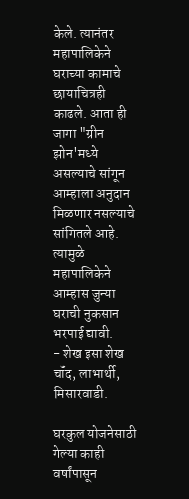केले. त्यानंतर महापालिकेने घराच्या कामाचे छायाचित्रही काढले. आता ही जागा "ग्रीन झोन'मध्ये असल्याचे सांगून आम्हाला अनुदान मिळणार नसल्याचे सांगितले आहे. त्यामुळे महापालिकेने आम्हास जुन्या घराची नुकसान
भरपाई द्यावी.
- शेख इसा शेख चॉंद, लाभार्थी, मिसारवाडी.

घरकुल योजनेसाठी गेल्या काही वर्षांपासून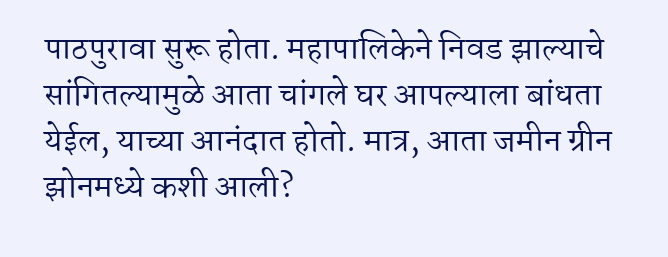पाठपुरावा सुरू होता. महापालिकेने निवड झाल्याचे सांगितल्यामुळे आता चांगले घर आपल्याला बांधता येईल, याच्या आनंदात होतो. मात्र, आता जमीन ग्रीन झोनमध्ये कशी आली?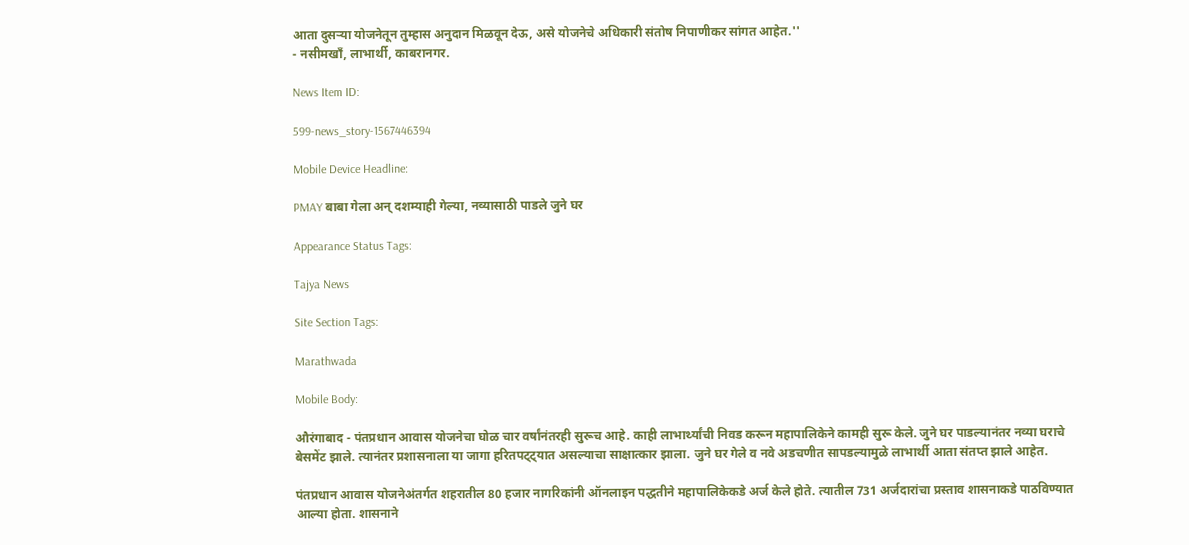आता दुसऱ्या योजनेतून तुम्हास अनुदान मिळवून देऊ, असे योजनेचे अधिकारी संतोष निपाणीकर सांगत आहेत.''
- नसीमखॉं, लाभार्थी, काबरानगर.

News Item ID:

599-news_story-1567446394

Mobile Device Headline:

PMAY बाबा गेला अन् दशम्याही गेल्या, नव्यासाठी पाडले जुने घर

Appearance Status Tags:

Tajya News

Site Section Tags:

Marathwada

Mobile Body:

औरंगाबाद - पंतप्रधान आवास योजनेचा घोळ चार वर्षांनंतरही सुरूच आहे. काही लाभार्थ्यांची निवड करून महापालिकेने कामही सुरू केले. जुने घर पाडल्यानंतर नव्या घराचे बेसमेंट झाले. त्यानंतर प्रशासनाला या जागा हरितपट्ट्यात असल्याचा साक्षात्कार झाला. जुने घर गेले व नवे अडचणीत सापडल्यामुळे लाभार्थी आता संतप्त झाले आहेत.

पंतप्रधान आवास योजनेअंतर्गत शहरातील 80 हजार नागरिकांनी ऑनलाइन पद्धतीने महापालिकेकडे अर्ज केले होते. त्यातील 731 अर्जदारांचा प्रस्ताव शासनाकडे पाठविण्यात आल्या होता. शासनाने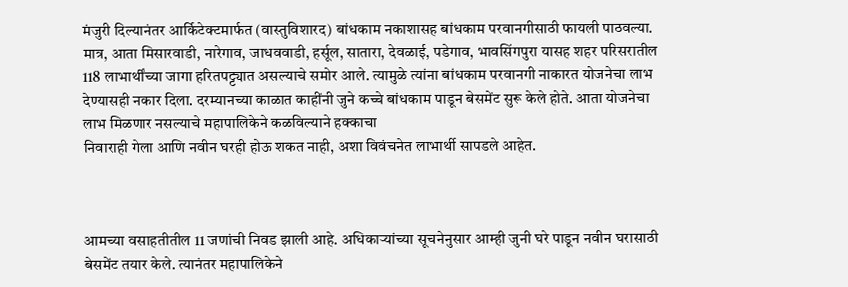मंजुरी दिल्यानंतर आर्किटेक्‍टमार्फत (वास्तुविशारद) बांधकाम नकाशासह बांधकाम परवानगीसाठी फायली पाठवल्या. मात्र, आता मिसारवाडी, नारेगाव, जाधववाडी, हर्सूल, सातारा, देवळाई, पडेगाव, भावसिंगपुरा यासह शहर परिसरातील 118 लाभार्थींच्या जागा हरितपट्ट्यात असल्याचे समोर आले. त्यामुळे त्यांना बांधकाम परवानगी नाकारत योजनेचा लाभ देण्यासही नकार दिला. दरम्यानच्या काळात काहींनी जुने कच्चे बांधकाम पाडून बेसमेंट सुरू केले होते. आता योजनेचा लाभ मिळणार नसल्याचे महापालिकेने कळविल्याने हक्काचा
निवाराही गेला आणि नवीन घरही होऊ शकत नाही, अशा विवंचनेत लाभार्थी सापडले आहेत.



आमच्या वसाहतीतील 11 जणांची निवड झाली आहे. अधिकाऱ्यांच्या सूचनेनुसार आम्ही जुनी घरे पाडून नवीन घरासाठी बेसमेंट तयार केले. त्यानंतर महापालिकेने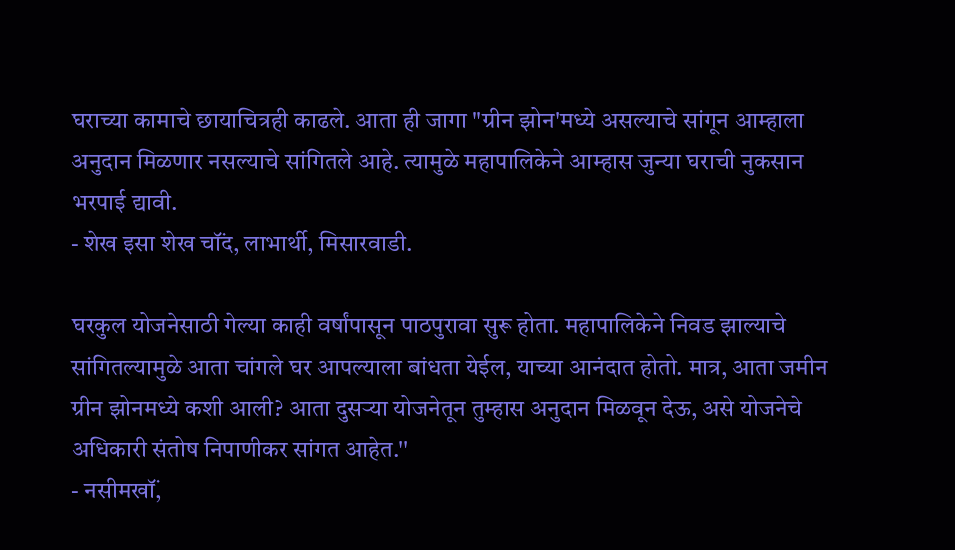घराच्या कामाचे छायाचित्रही काढले. आता ही जागा "ग्रीन झोन'मध्ये असल्याचे सांगून आम्हाला अनुदान मिळणार नसल्याचे सांगितले आहे. त्यामुळे महापालिकेने आम्हास जुन्या घराची नुकसान
भरपाई द्यावी.
- शेख इसा शेख चॉंद, लाभार्थी, मिसारवाडी.

घरकुल योजनेसाठी गेल्या काही वर्षांपासून पाठपुरावा सुरू होता. महापालिकेने निवड झाल्याचे सांगितल्यामुळे आता चांगले घर आपल्याला बांधता येईल, याच्या आनंदात होतो. मात्र, आता जमीन ग्रीन झोनमध्ये कशी आली? आता दुसऱ्या योजनेतून तुम्हास अनुदान मिळवून देऊ, असे योजनेचे अधिकारी संतोष निपाणीकर सांगत आहेत.''
- नसीमखॉं,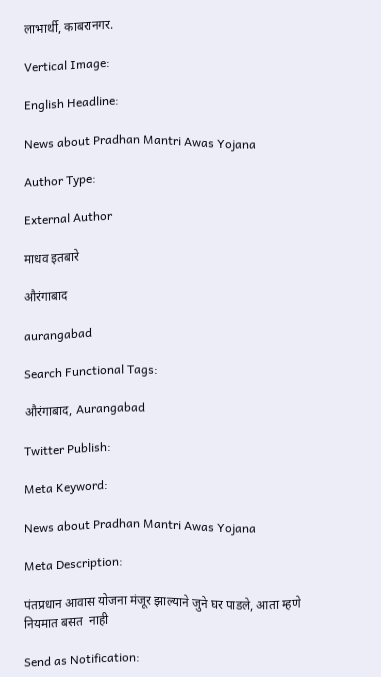लाभार्थी, काबरानगर.

Vertical Image:

English Headline:

News about Pradhan Mantri Awas Yojana

Author Type:

External Author

माधव इतबारे

औरंगाबाद

aurangabad

Search Functional Tags:

औरंगाबाद, Aurangabad

Twitter Publish:

Meta Keyword:

News about Pradhan Mantri Awas Yojana

Meta Description:

पंतप्रधान आवास योजना मंजूर झाल्याने जुने घर पाडले, आता म्हणे नियमात बसत  नाही

Send as Notification: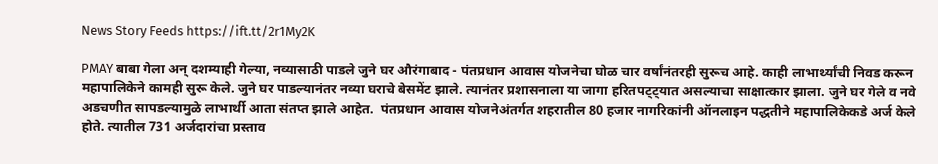News Story Feeds https://ift.tt/2r1My2K

PMAY बाबा गेला अन् दशम्याही गेल्या, नव्यासाठी पाडले जुने घर औरंगाबाद - पंतप्रधान आवास योजनेचा घोळ चार वर्षांनंतरही सुरूच आहे. काही लाभार्थ्यांची निवड करून महापालिकेने कामही सुरू केले. जुने घर पाडल्यानंतर नव्या घराचे बेसमेंट झाले. त्यानंतर प्रशासनाला या जागा हरितपट्ट्यात असल्याचा साक्षात्कार झाला. जुने घर गेले व नवे अडचणीत सापडल्यामुळे लाभार्थी आता संतप्त झाले आहेत.  पंतप्रधान आवास योजनेअंतर्गत शहरातील 80 हजार नागरिकांनी ऑनलाइन पद्धतीने महापालिकेकडे अर्ज केले होते. त्यातील 731 अर्जदारांचा प्रस्ताव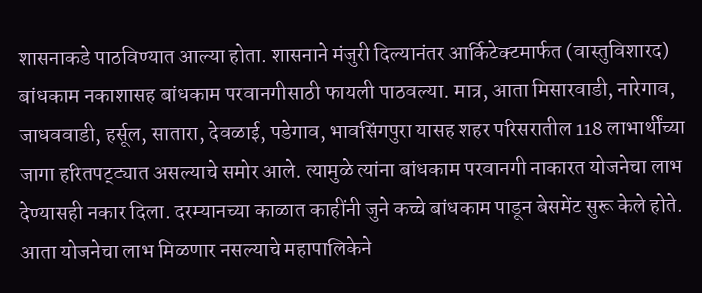शासनाकडे पाठविण्यात आल्या होता. शासनाने मंजुरी दिल्यानंतर आर्किटेक्‍टमार्फत (वास्तुविशारद) बांधकाम नकाशासह बांधकाम परवानगीसाठी फायली पाठवल्या. मात्र, आता मिसारवाडी, नारेगाव, जाधववाडी, हर्सूल, सातारा, देवळाई, पडेगाव, भावसिंगपुरा यासह शहर परिसरातील 118 लाभार्थींच्या जागा हरितपट्ट्यात असल्याचे समोर आले. त्यामुळे त्यांना बांधकाम परवानगी नाकारत योजनेचा लाभ देण्यासही नकार दिला. दरम्यानच्या काळात काहींनी जुने कच्चे बांधकाम पाडून बेसमेंट सुरू केले होते. आता योजनेचा लाभ मिळणार नसल्याचे महापालिकेने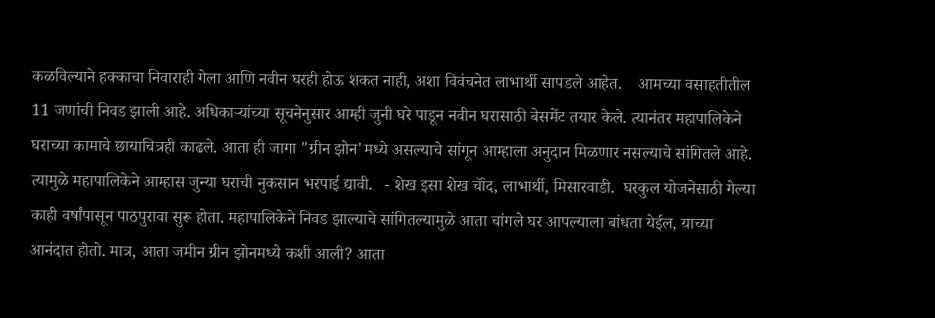कळविल्याने हक्काचा निवाराही गेला आणि नवीन घरही होऊ शकत नाही, अशा विवंचनेत लाभार्थी सापडले आहेत.    आमच्या वसाहतीतील 11 जणांची निवड झाली आहे. अधिकाऱ्यांच्या सूचनेनुसार आम्ही जुनी घरे पाडून नवीन घरासाठी बेसमेंट तयार केले. त्यानंतर महापालिकेने घराच्या कामाचे छायाचित्रही काढले. आता ही जागा "ग्रीन झोन'मध्ये असल्याचे सांगून आम्हाला अनुदान मिळणार नसल्याचे सांगितले आहे. त्यामुळे महापालिकेने आम्हास जुन्या घराची नुकसान भरपाई द्यावी.   - शेख इसा शेख चॉंद, लाभार्थी, मिसारवाडी.  घरकुल योजनेसाठी गेल्या काही वर्षांपासून पाठपुरावा सुरू होता. महापालिकेने निवड झाल्याचे सांगितल्यामुळे आता चांगले घर आपल्याला बांधता येईल, याच्या आनंदात होतो. मात्र, आता जमीन ग्रीन झोनमध्ये कशी आली? आता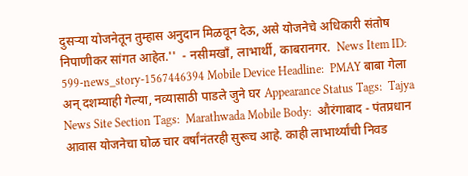दुसऱ्या योजनेतून तुम्हास अनुदान मिळवून देऊ, असे योजनेचे अधिकारी संतोष निपाणीकर सांगत आहेत.''  - नसीमखॉं, लाभार्थी, काबरानगर.  News Item ID:  599-news_story-1567446394 Mobile Device Headline:  PMAY बाबा गेला अन् दशम्याही गेल्या, नव्यासाठी पाडले जुने घर Appearance Status Tags:  Tajya News Site Section Tags:  Marathwada Mobile Body:  औरंगाबाद - पंतप्रधान आवास योजनेचा घोळ चार वर्षांनंतरही सुरूच आहे. काही लाभार्थ्यांची निवड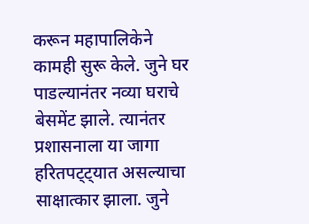करून महापालिकेने कामही सुरू केले. जुने घर पाडल्यानंतर नव्या घराचे बेसमेंट झाले. त्यानंतर प्रशासनाला या जागा हरितपट्ट्यात असल्याचा साक्षात्कार झाला. जुने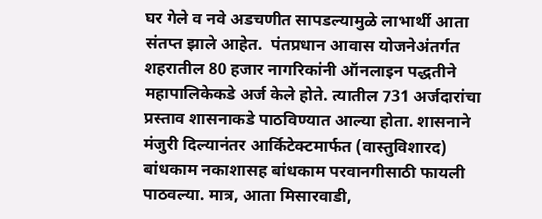घर गेले व नवे अडचणीत सापडल्यामुळे लाभार्थी आता संतप्त झाले आहेत.  पंतप्रधान आवास योजनेअंतर्गत शहरातील 80 हजार नागरिकांनी ऑनलाइन पद्धतीने महापालिकेकडे अर्ज केले होते. त्यातील 731 अर्जदारांचा प्रस्ताव शासनाकडे पाठविण्यात आल्या होता. शासनाने मंजुरी दिल्यानंतर आर्किटेक्‍टमार्फत (वास्तुविशारद) बांधकाम नकाशासह बांधकाम परवानगीसाठी फायली पाठवल्या. मात्र, आता मिसारवाडी,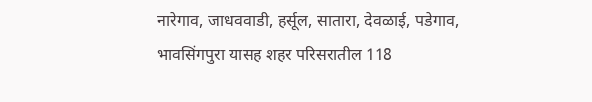नारेगाव, जाधववाडी, हर्सूल, सातारा, देवळाई, पडेगाव, भावसिंगपुरा यासह शहर परिसरातील 118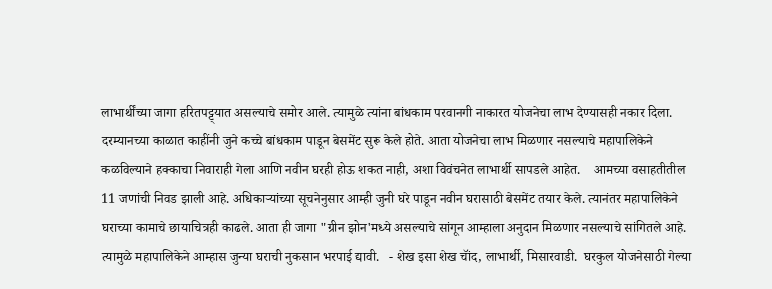लाभार्थींच्या जागा हरितपट्ट्यात असल्याचे समोर आले. त्यामुळे त्यांना बांधकाम परवानगी नाकारत योजनेचा लाभ देण्यासही नकार दिला. दरम्यानच्या काळात काहींनी जुने कच्चे बांधकाम पाडून बेसमेंट सुरू केले होते. आता योजनेचा लाभ मिळणार नसल्याचे महापालिकेने कळविल्याने हक्काचा निवाराही गेला आणि नवीन घरही होऊ शकत नाही, अशा विवंचनेत लाभार्थी सापडले आहेत.    आमच्या वसाहतीतील 11 जणांची निवड झाली आहे. अधिकाऱ्यांच्या सूचनेनुसार आम्ही जुनी घरे पाडून नवीन घरासाठी बेसमेंट तयार केले. त्यानंतर महापालिकेने घराच्या कामाचे छायाचित्रही काढले. आता ही जागा "ग्रीन झोन'मध्ये असल्याचे सांगून आम्हाला अनुदान मिळणार नसल्याचे सांगितले आहे. त्यामुळे महापालिकेने आम्हास जुन्या घराची नुकसान भरपाई द्यावी.   - शेख इसा शेख चॉंद, लाभार्थी, मिसारवाडी.  घरकुल योजनेसाठी गेल्या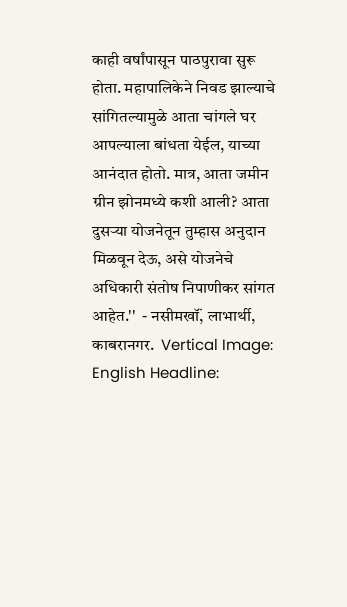काही वर्षांपासून पाठपुरावा सुरू होता. महापालिकेने निवड झाल्याचे सांगितल्यामुळे आता चांगले घर आपल्याला बांधता येईल, याच्या आनंदात होतो. मात्र, आता जमीन ग्रीन झोनमध्ये कशी आली? आता दुसऱ्या योजनेतून तुम्हास अनुदान मिळवून देऊ, असे योजनेचे अधिकारी संतोष निपाणीकर सांगत आहेत.''  - नसीमखॉं, लाभार्थी, काबरानगर.  Vertical Image:  English Headline: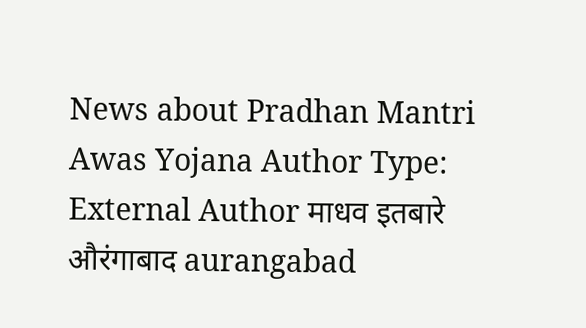News about Pradhan Mantri Awas Yojana Author Type:  External Author माधव इतबारे औरंगाबाद aurangabad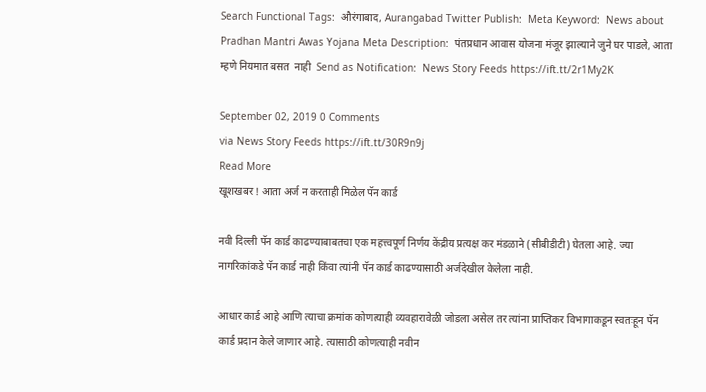Search Functional Tags:  औरंगाबाद, Aurangabad Twitter Publish:  Meta Keyword:  News about Pradhan Mantri Awas Yojana Meta Description:  पंतप्रधान आवास योजना मंजूर झाल्याने जुने घर पाडले, आता म्हणे नियमात बसत  नाही  Send as Notification:  News Story Feeds https://ift.tt/2r1My2K

September 02, 2019 0 Comments
via News Story Feeds https://ift.tt/30R9n9j
Read More
खूशखबर ! आता अर्ज न करताही मिळेल पॅन कार्ड

नवी दिल्ली पॅन कार्ड काढण्याबाबतचा एक महत्त्वपूर्ण निर्णय केंद्रीय प्रत्यक्ष कर मंडळाने (सीबीडीटी) घेतला आहे. ज्या नागरिकांकडे पॅन कार्ड नाही किंवा त्यांनी पॅन कार्ड काढण्यासाठी अर्जदेखील केलेला नाही.

आधार कार्ड आहे आणि त्याचा क्रमांक कोणत्याही व्यवहारावेळी जोडला असेल तर त्यांना प्राप्तिकर विभागाकडून स्वतःहून पॅन कार्ड प्रदान केले जाणार आहे. त्यासाठी कोणत्याही नवीन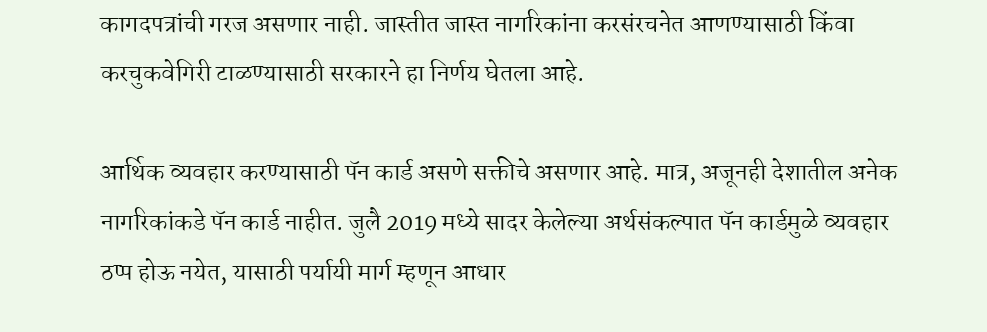कागदपत्रांची गरज असणार नाही. जास्तीत जास्त नागरिकांना करसंरचनेत आणण्यासाठी किंवा करचुकवेगिरी टाळण्यासाठी सरकारने हा निर्णय घेतला आहे.

आर्थिक व्यवहार करण्यासाठी पॅन कार्ड असणे सक्तीचे असणार आहे. मात्र, अजूनही देशातील अनेक नागरिकांकडे पॅन कार्ड नाहीत. जुलै 2019 मध्ये सादर केलेल्या अर्थसंकल्पात पॅन कार्डमुळे व्यवहार ठप्प होऊ नयेत, यासाठी पर्यायी मार्ग म्हणून आधार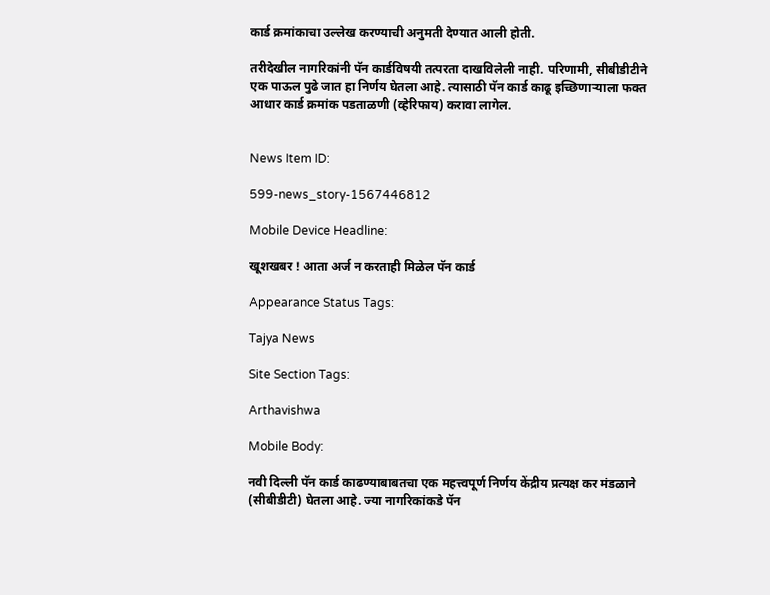कार्ड क्रमांकाचा उल्लेख करण्याची अनुमती देण्यात आली होती.

तरीदेखील नागरिकांनी पॅन कार्डविषयी तत्परता दाखविलेली नाही. परिणामी, सीबीडीटीने एक पाऊल पुढे जात हा निर्णय घेतला आहे. त्यासाठी पॅन कार्ड काढू इच्छिणाऱ्याला फक्त आधार कार्ड क्रमांक पडताळणी (व्हेरिफाय) करावा लागेल.


News Item ID:

599-news_story-1567446812

Mobile Device Headline:

खूशखबर ! आता अर्ज न करताही मिळेल पॅन कार्ड

Appearance Status Tags:

Tajya News

Site Section Tags:

Arthavishwa

Mobile Body:

नवी दिल्ली पॅन कार्ड काढण्याबाबतचा एक महत्त्वपूर्ण निर्णय केंद्रीय प्रत्यक्ष कर मंडळाने (सीबीडीटी) घेतला आहे. ज्या नागरिकांकडे पॅन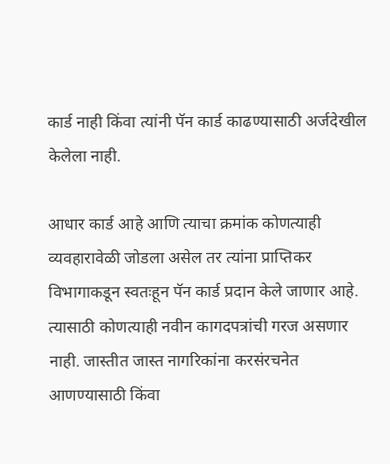कार्ड नाही किंवा त्यांनी पॅन कार्ड काढण्यासाठी अर्जदेखील केलेला नाही.

आधार कार्ड आहे आणि त्याचा क्रमांक कोणत्याही व्यवहारावेळी जोडला असेल तर त्यांना प्राप्तिकर विभागाकडून स्वतःहून पॅन कार्ड प्रदान केले जाणार आहे. त्यासाठी कोणत्याही नवीन कागदपत्रांची गरज असणार नाही. जास्तीत जास्त नागरिकांना करसंरचनेत आणण्यासाठी किंवा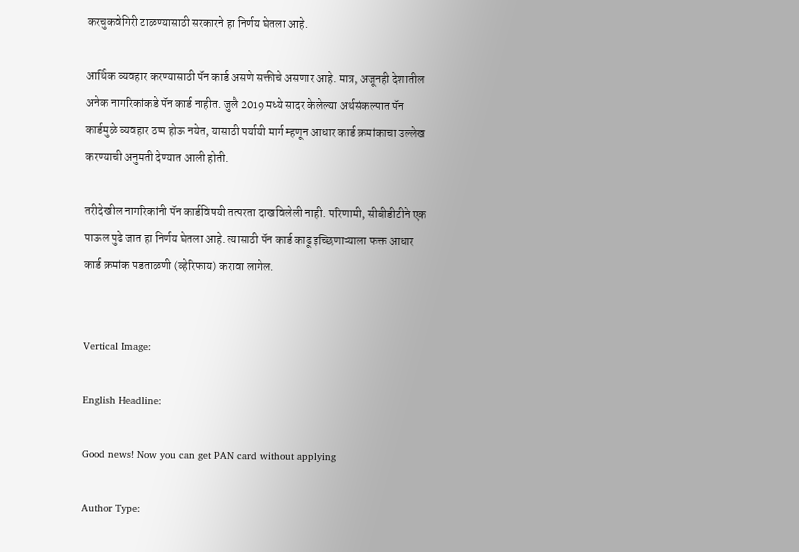करचुकवेगिरी टाळण्यासाठी सरकारने हा निर्णय घेतला आहे.

आर्थिक व्यवहार करण्यासाठी पॅन कार्ड असणे सक्तीचे असणार आहे. मात्र, अजूनही देशातील अनेक नागरिकांकडे पॅन कार्ड नाहीत. जुलै 2019 मध्ये सादर केलेल्या अर्थसंकल्पात पॅन कार्डमुळे व्यवहार ठप्प होऊ नयेत, यासाठी पर्यायी मार्ग म्हणून आधार कार्ड क्रमांकाचा उल्लेख करण्याची अनुमती देण्यात आली होती.

तरीदेखील नागरिकांनी पॅन कार्डविषयी तत्परता दाखविलेली नाही. परिणामी, सीबीडीटीने एक पाऊल पुढे जात हा निर्णय घेतला आहे. त्यासाठी पॅन कार्ड काढू इच्छिणाऱ्याला फक्त आधार कार्ड क्रमांक पडताळणी (व्हेरिफाय) करावा लागेल.


Vertical Image:

English Headline:

Good news! Now you can get PAN card without applying

Author Type: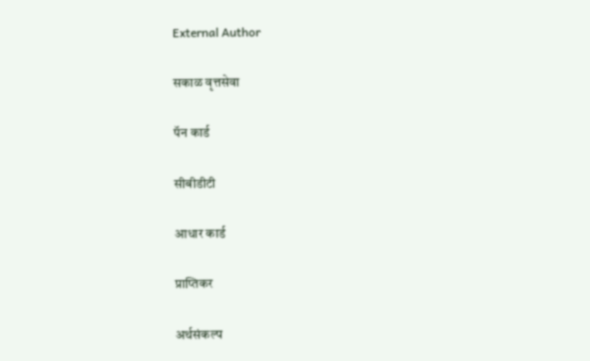External Author

सकाळ वृत्तसेवा

पॅन कार्ड

सीबीडीटी

आधार कार्ड

प्राप्तिकर

अर्थसंकल्प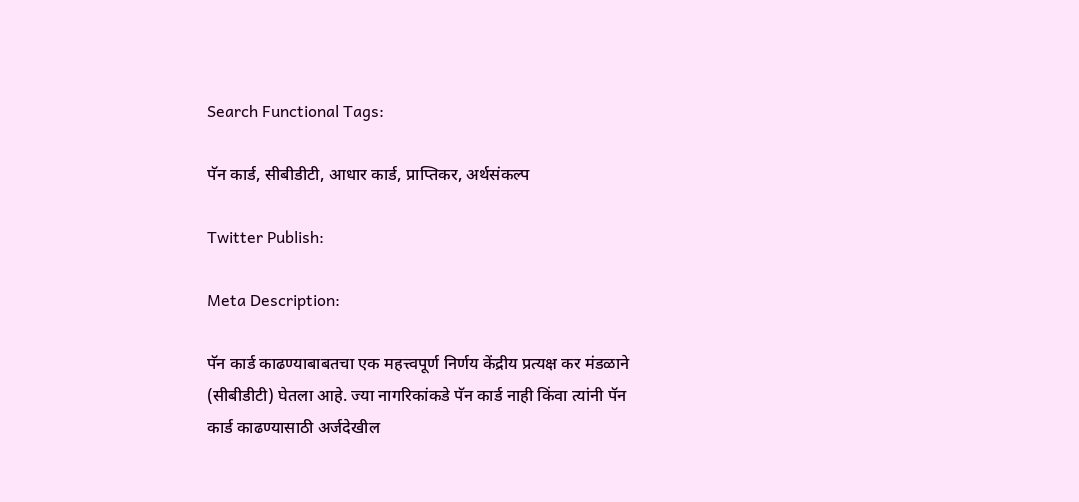Search Functional Tags:

पॅन कार्ड, सीबीडीटी, आधार कार्ड, प्राप्तिकर, अर्थसंकल्प

Twitter Publish:

Meta Description:

पॅन कार्ड काढण्याबाबतचा एक महत्त्वपूर्ण निर्णय केंद्रीय प्रत्यक्ष कर मंडळाने (सीबीडीटी) घेतला आहे. ज्या नागरिकांकडे पॅन कार्ड नाही किंवा त्यांनी पॅन कार्ड काढण्यासाठी अर्जदेखील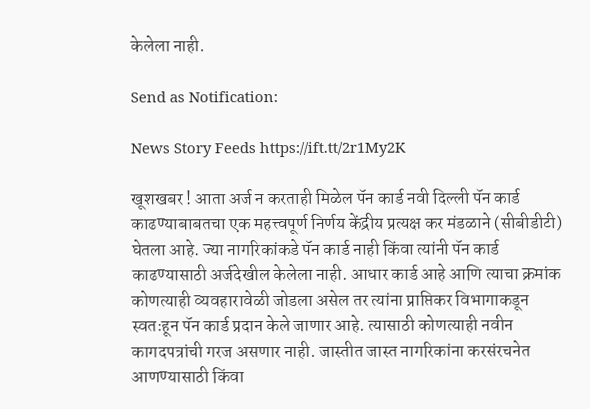केलेला नाही.

Send as Notification:

News Story Feeds https://ift.tt/2r1My2K

खूशखबर ! आता अर्ज न करताही मिळेल पॅन कार्ड नवी दिल्ली पॅन कार्ड काढण्याबाबतचा एक महत्त्वपूर्ण निर्णय केंद्रीय प्रत्यक्ष कर मंडळाने (सीबीडीटी) घेतला आहे. ज्या नागरिकांकडे पॅन कार्ड नाही किंवा त्यांनी पॅन कार्ड काढण्यासाठी अर्जदेखील केलेला नाही. आधार कार्ड आहे आणि त्याचा क्रमांक कोणत्याही व्यवहारावेळी जोडला असेल तर त्यांना प्राप्तिकर विभागाकडून स्वतःहून पॅन कार्ड प्रदान केले जाणार आहे. त्यासाठी कोणत्याही नवीन कागदपत्रांची गरज असणार नाही. जास्तीत जास्त नागरिकांना करसंरचनेत आणण्यासाठी किंवा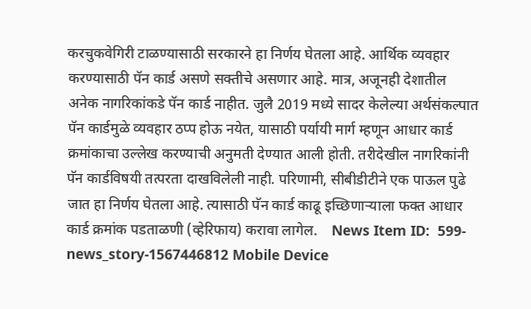करचुकवेगिरी टाळण्यासाठी सरकारने हा निर्णय घेतला आहे. आर्थिक व्यवहार करण्यासाठी पॅन कार्ड असणे सक्तीचे असणार आहे. मात्र, अजूनही देशातील अनेक नागरिकांकडे पॅन कार्ड नाहीत. जुलै 2019 मध्ये सादर केलेल्या अर्थसंकल्पात पॅन कार्डमुळे व्यवहार ठप्प होऊ नयेत, यासाठी पर्यायी मार्ग म्हणून आधार कार्ड क्रमांकाचा उल्लेख करण्याची अनुमती देण्यात आली होती. तरीदेखील नागरिकांनी पॅन कार्डविषयी तत्परता दाखविलेली नाही. परिणामी, सीबीडीटीने एक पाऊल पुढे जात हा निर्णय घेतला आहे. त्यासाठी पॅन कार्ड काढू इच्छिणाऱ्याला फक्त आधार कार्ड क्रमांक पडताळणी (व्हेरिफाय) करावा लागेल.    News Item ID:  599-news_story-1567446812 Mobile Device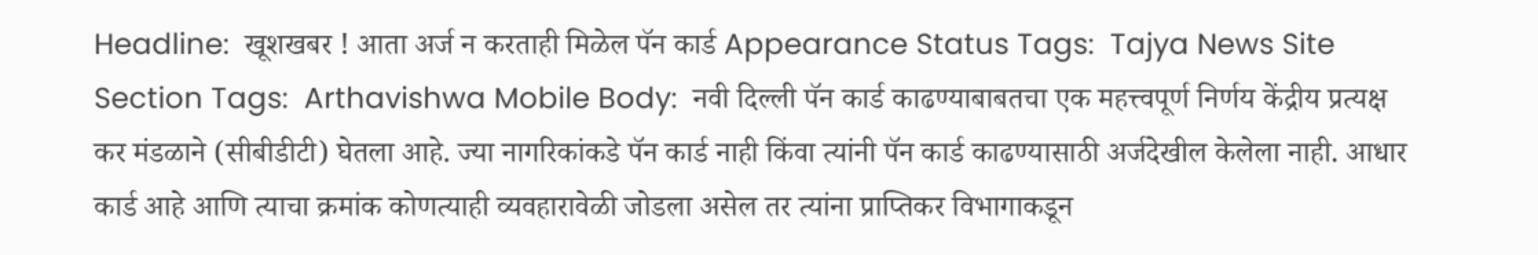Headline:  खूशखबर ! आता अर्ज न करताही मिळेल पॅन कार्ड Appearance Status Tags:  Tajya News Site Section Tags:  Arthavishwa Mobile Body:  नवी दिल्ली पॅन कार्ड काढण्याबाबतचा एक महत्त्वपूर्ण निर्णय केंद्रीय प्रत्यक्ष कर मंडळाने (सीबीडीटी) घेतला आहे. ज्या नागरिकांकडे पॅन कार्ड नाही किंवा त्यांनी पॅन कार्ड काढण्यासाठी अर्जदेखील केलेला नाही. आधार कार्ड आहे आणि त्याचा क्रमांक कोणत्याही व्यवहारावेळी जोडला असेल तर त्यांना प्राप्तिकर विभागाकडून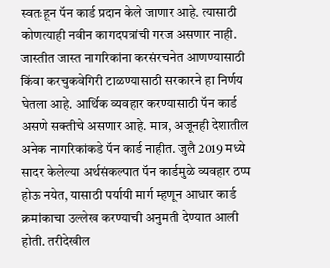स्वतःहून पॅन कार्ड प्रदान केले जाणार आहे. त्यासाठी कोणत्याही नवीन कागदपत्रांची गरज असणार नाही. जास्तीत जास्त नागरिकांना करसंरचनेत आणण्यासाठी किंवा करचुकवेगिरी टाळण्यासाठी सरकारने हा निर्णय घेतला आहे. आर्थिक व्यवहार करण्यासाठी पॅन कार्ड असणे सक्तीचे असणार आहे. मात्र, अजूनही देशातील अनेक नागरिकांकडे पॅन कार्ड नाहीत. जुलै 2019 मध्ये सादर केलेल्या अर्थसंकल्पात पॅन कार्डमुळे व्यवहार ठप्प होऊ नयेत, यासाठी पर्यायी मार्ग म्हणून आधार कार्ड क्रमांकाचा उल्लेख करण्याची अनुमती देण्यात आली होती. तरीदेखील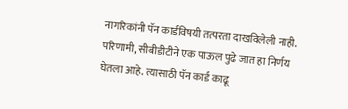नागरिकांनी पॅन कार्डविषयी तत्परता दाखविलेली नाही. परिणामी, सीबीडीटीने एक पाऊल पुढे जात हा निर्णय घेतला आहे. त्यासाठी पॅन कार्ड काढू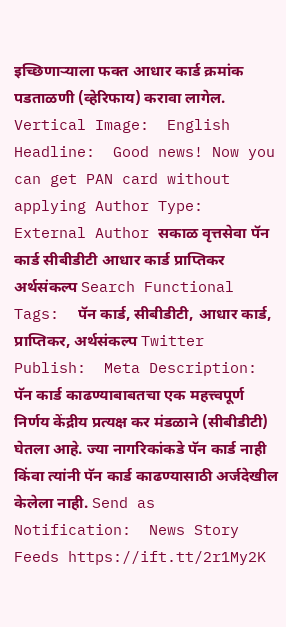इच्छिणाऱ्याला फक्त आधार कार्ड क्रमांक पडताळणी (व्हेरिफाय) करावा लागेल.    Vertical Image:  English Headline:  Good news! Now you can get PAN card without applying Author Type:  External Author सकाळ वृत्तसेवा पॅन कार्ड सीबीडीटी आधार कार्ड प्राप्तिकर अर्थसंकल्प Search Functional Tags:  पॅन कार्ड, सीबीडीटी, आधार कार्ड, प्राप्तिकर, अर्थसंकल्प Twitter Publish:  Meta Description:  पॅन कार्ड काढण्याबाबतचा एक महत्त्वपूर्ण निर्णय केंद्रीय प्रत्यक्ष कर मंडळाने (सीबीडीटी) घेतला आहे. ज्या नागरिकांकडे पॅन कार्ड नाही किंवा त्यांनी पॅन कार्ड काढण्यासाठी अर्जदेखील केलेला नाही. Send as Notification:  News Story Feeds https://ift.tt/2r1My2K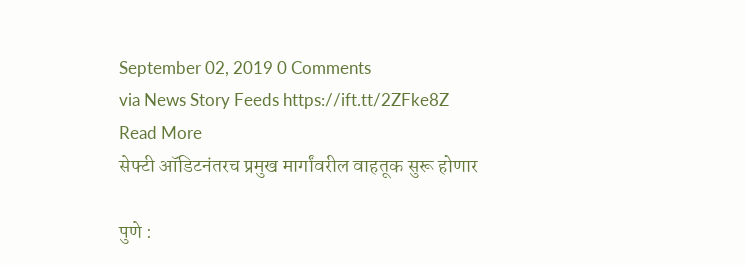September 02, 2019 0 Comments
via News Story Feeds https://ift.tt/2ZFke8Z
Read More
सेफ्टी ऑडिटनंतरच प्रमुख मार्गांवरील वाहतूक सुरू होणार

पुणे :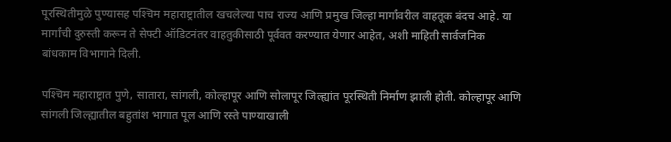पूरस्थितीमुळे पुण्यासह पश्‍चिम महाराष्ट्रातील खचलेल्या पाच राज्य आणि प्रमुख जिल्हा मार्गांवरील वाहतूक बंदच आहे. या मार्गांची दुरुस्ती करून ते सेफ्टी ऑडिटनंतर वाहतुकीसाठी पूर्ववत करण्यात येणार आहेत, अशी माहिती सार्वजनिक बांधकाम विभागाने दिली.

पश्‍चिम महाराष्ट्रात पुणे, सातारा, सांगली, कोल्हापूर आणि सोलापूर जिल्ह्यांत पूरस्थिती निर्माण झाली होती. कोल्हापूर आणि सांगली जिल्ह्यातील बहुतांश भागात पूल आणि रस्ते पाण्याखाली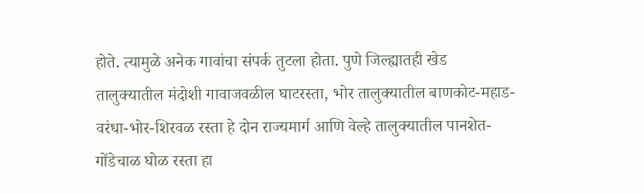होते. त्यामुळे अनेक गावांचा संपर्क तुटला होता. पुणे जिल्ह्यातही खेड तालुक्‍यातील मंदोशी गावाजवळील घाटरस्ता, भोर तालुक्‍यातील बाणकोट-महाड-वरंधा-भोर-शिरवळ रस्ता हे दोन राज्यमार्ग आणि वेल्हे तालुक्‍यातील पानशेत-गोंडेचाळ घोळ रस्ता हा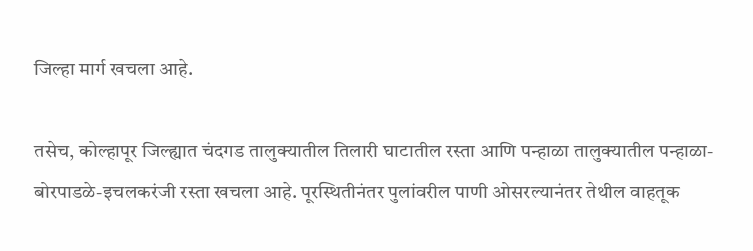जिल्हा मार्ग खचला आहे.

तसेच, कोल्हापूर जिल्ह्यात चंदगड तालुक्‍यातील तिलारी घाटातील रस्ता आणि पन्हाळा तालुक्‍यातील पन्हाळा-बोरपाडळे-इचलकरंजी रस्ता खचला आहे. पूरस्थितीनंतर पुलांवरील पाणी ओसरल्यानंतर तेथील वाहतूक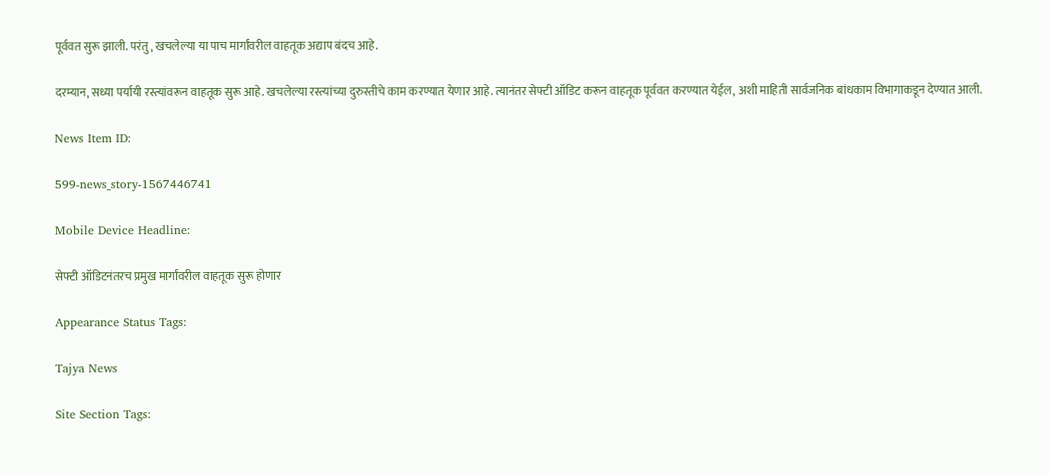पूर्ववत सुरू झाली. परंतु, खचलेल्या या पाच मार्गांवरील वाहतूक अद्याप बंदच आहे.

दरम्यान, सध्या पर्यायी रस्त्यांवरून वाहतूक सुरू आहे. खचलेल्या रस्त्यांच्या दुरुस्तीचे काम करण्यात येणार आहे. त्यानंतर सेफ्टी ऑडिट करून वाहतूक पूर्ववत करण्यात येईल, अशी माहिती सार्वजनिक बांधकाम विभागाकडून देण्यात आली.

News Item ID:

599-news_story-1567446741

Mobile Device Headline:

सेफ्टी ऑडिटनंतरच प्रमुख मार्गांवरील वाहतूक सुरू होणार

Appearance Status Tags:

Tajya News

Site Section Tags: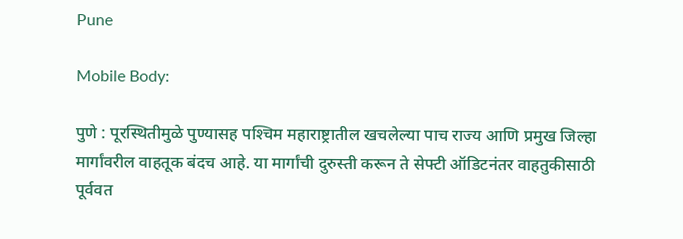Pune

Mobile Body:

पुणे : पूरस्थितीमुळे पुण्यासह पश्‍चिम महाराष्ट्रातील खचलेल्या पाच राज्य आणि प्रमुख जिल्हा मार्गांवरील वाहतूक बंदच आहे. या मार्गांची दुरुस्ती करून ते सेफ्टी ऑडिटनंतर वाहतुकीसाठी पूर्ववत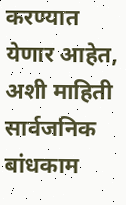करण्यात येणार आहेत, अशी माहिती सार्वजनिक बांधकाम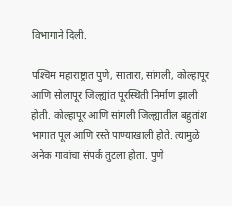विभागाने दिली.

पश्‍चिम महाराष्ट्रात पुणे, सातारा, सांगली, कोल्हापूर आणि सोलापूर जिल्ह्यांत पूरस्थिती निर्माण झाली होती. कोल्हापूर आणि सांगली जिल्ह्यातील बहुतांश भागात पूल आणि रस्ते पाण्याखाली होते. त्यामुळे अनेक गावांचा संपर्क तुटला होता. पुणे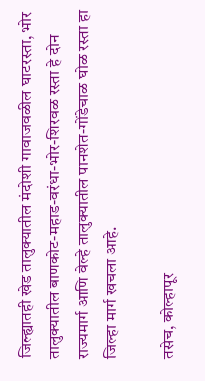जिल्ह्यातही खेड तालुक्‍यातील मंदोशी गावाजवळील घाटरस्ता, भोर तालुक्‍यातील बाणकोट-महाड-वरंधा-भोर-शिरवळ रस्ता हे दोन राज्यमार्ग आणि वेल्हे तालुक्‍यातील पानशेत-गोंडेचाळ घोळ रस्ता हा जिल्हा मार्ग खचला आहे.

तसेच, कोल्हापूर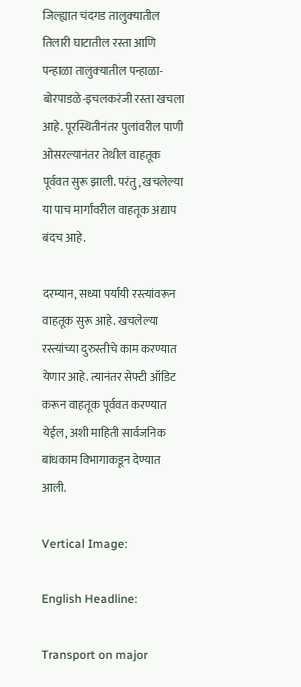जिल्ह्यात चंदगड तालुक्‍यातील तिलारी घाटातील रस्ता आणि पन्हाळा तालुक्‍यातील पन्हाळा-बोरपाडळे-इचलकरंजी रस्ता खचला आहे. पूरस्थितीनंतर पुलांवरील पाणी ओसरल्यानंतर तेथील वाहतूक पूर्ववत सुरू झाली. परंतु, खचलेल्या या पाच मार्गांवरील वाहतूक अद्याप बंदच आहे.

दरम्यान, सध्या पर्यायी रस्त्यांवरून वाहतूक सुरू आहे. खचलेल्या रस्त्यांच्या दुरुस्तीचे काम करण्यात येणार आहे. त्यानंतर सेफ्टी ऑडिट करून वाहतूक पूर्ववत करण्यात येईल, अशी माहिती सार्वजनिक बांधकाम विभागाकडून देण्यात आली.

Vertical Image:

English Headline:

Transport on major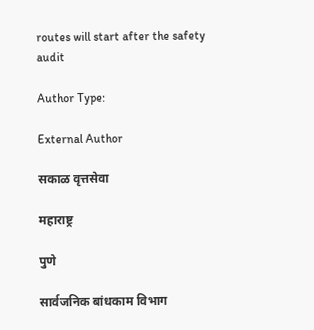routes will start after the safety audit

Author Type:

External Author

सकाळ वृत्तसेवा

महाराष्ट्र

पुणे

सार्वजनिक बांधकाम विभाग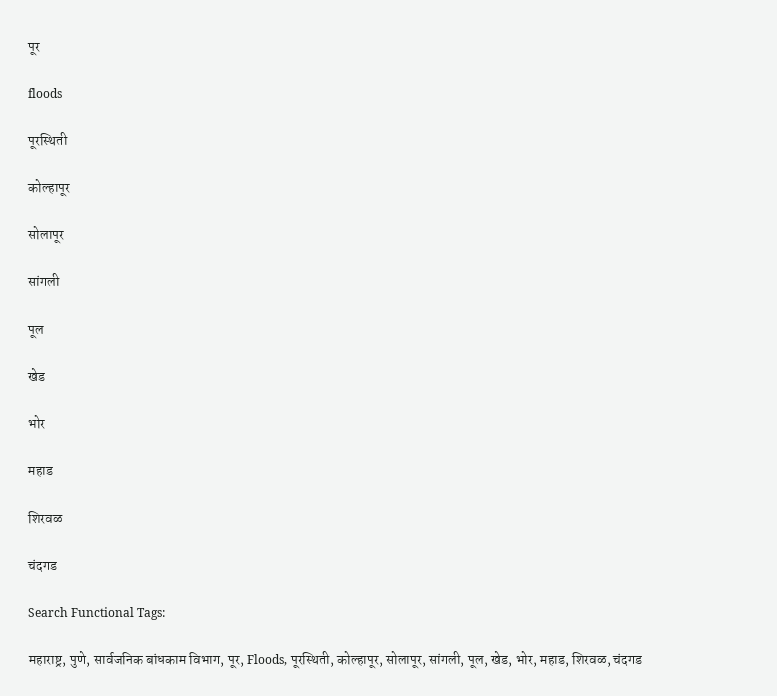पूर

floods

पूरस्थिती

कोल्हापूर

सोलापूर

सांगली

पूल

खेड

भोर

महाड

शिरवळ

चंदगड

Search Functional Tags:

महाराष्ट्र, पुणे, सार्वजनिक बांधकाम विभाग, पूर, Floods, पूरस्थिती, कोल्हापूर, सोलापूर, सांगली, पूल, खेड, भोर, महाड, शिरवळ, चंदगड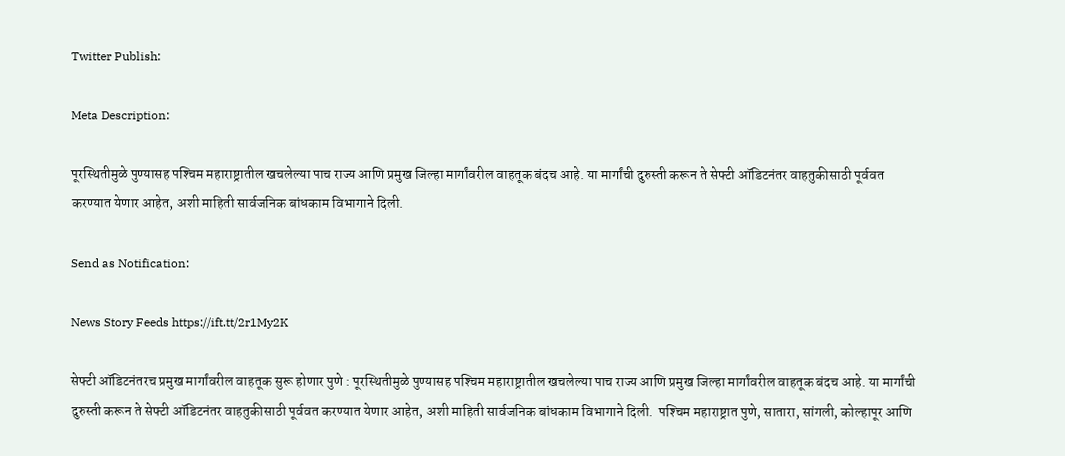Twitter Publish:

Meta Description:

पूरस्थितीमुळे पुण्यासह पश्‍चिम महाराष्ट्रातील खचलेल्या पाच राज्य आणि प्रमुख जिल्हा मार्गांवरील वाहतूक बंदच आहे. या मार्गांची दुरुस्ती करून ते सेफ्टी ऑडिटनंतर वाहतुकीसाठी पूर्ववत करण्यात येणार आहेत, अशी माहिती सार्वजनिक बांधकाम विभागाने दिली.

Send as Notification:

News Story Feeds https://ift.tt/2r1My2K

सेफ्टी ऑडिटनंतरच प्रमुख मार्गांवरील वाहतूक सुरू होणार पुणे : पूरस्थितीमुळे पुण्यासह पश्‍चिम महाराष्ट्रातील खचलेल्या पाच राज्य आणि प्रमुख जिल्हा मार्गांवरील वाहतूक बंदच आहे. या मार्गांची दुरुस्ती करून ते सेफ्टी ऑडिटनंतर वाहतुकीसाठी पूर्ववत करण्यात येणार आहेत, अशी माहिती सार्वजनिक बांधकाम विभागाने दिली.  पश्‍चिम महाराष्ट्रात पुणे, सातारा, सांगली, कोल्हापूर आणि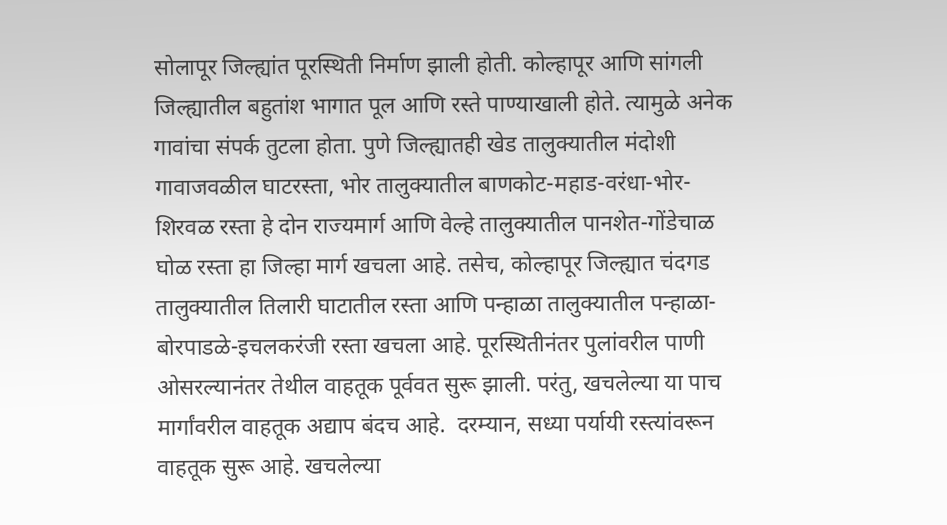सोलापूर जिल्ह्यांत पूरस्थिती निर्माण झाली होती. कोल्हापूर आणि सांगली जिल्ह्यातील बहुतांश भागात पूल आणि रस्ते पाण्याखाली होते. त्यामुळे अनेक गावांचा संपर्क तुटला होता. पुणे जिल्ह्यातही खेड तालुक्‍यातील मंदोशी गावाजवळील घाटरस्ता, भोर तालुक्‍यातील बाणकोट-महाड-वरंधा-भोर-शिरवळ रस्ता हे दोन राज्यमार्ग आणि वेल्हे तालुक्‍यातील पानशेत-गोंडेचाळ घोळ रस्ता हा जिल्हा मार्ग खचला आहे. तसेच, कोल्हापूर जिल्ह्यात चंदगड तालुक्‍यातील तिलारी घाटातील रस्ता आणि पन्हाळा तालुक्‍यातील पन्हाळा-बोरपाडळे-इचलकरंजी रस्ता खचला आहे. पूरस्थितीनंतर पुलांवरील पाणी ओसरल्यानंतर तेथील वाहतूक पूर्ववत सुरू झाली. परंतु, खचलेल्या या पाच मार्गांवरील वाहतूक अद्याप बंदच आहे.  दरम्यान, सध्या पर्यायी रस्त्यांवरून वाहतूक सुरू आहे. खचलेल्या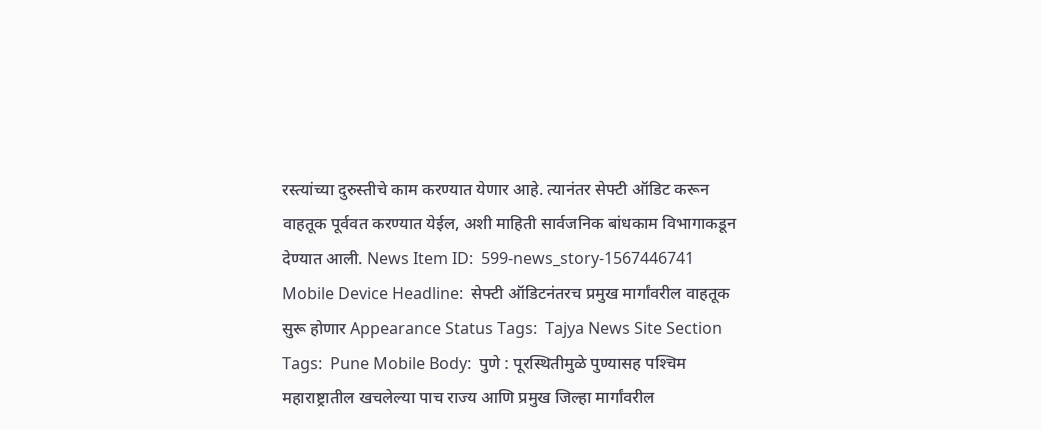रस्त्यांच्या दुरुस्तीचे काम करण्यात येणार आहे. त्यानंतर सेफ्टी ऑडिट करून वाहतूक पूर्ववत करण्यात येईल, अशी माहिती सार्वजनिक बांधकाम विभागाकडून देण्यात आली. News Item ID:  599-news_story-1567446741 Mobile Device Headline:  सेफ्टी ऑडिटनंतरच प्रमुख मार्गांवरील वाहतूक सुरू होणार Appearance Status Tags:  Tajya News Site Section Tags:  Pune Mobile Body:  पुणे : पूरस्थितीमुळे पुण्यासह पश्‍चिम महाराष्ट्रातील खचलेल्या पाच राज्य आणि प्रमुख जिल्हा मार्गांवरील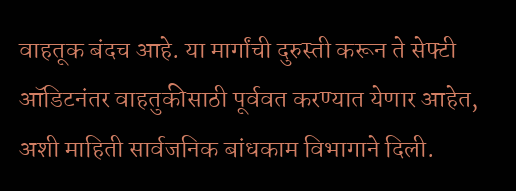वाहतूक बंदच आहे. या मार्गांची दुरुस्ती करून ते सेफ्टी ऑडिटनंतर वाहतुकीसाठी पूर्ववत करण्यात येणार आहेत, अशी माहिती सार्वजनिक बांधकाम विभागाने दिली.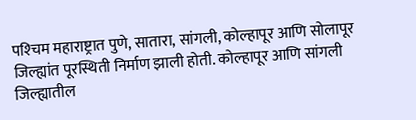पश्‍चिम महाराष्ट्रात पुणे, सातारा, सांगली, कोल्हापूर आणि सोलापूर जिल्ह्यांत पूरस्थिती निर्माण झाली होती. कोल्हापूर आणि सांगली जिल्ह्यातील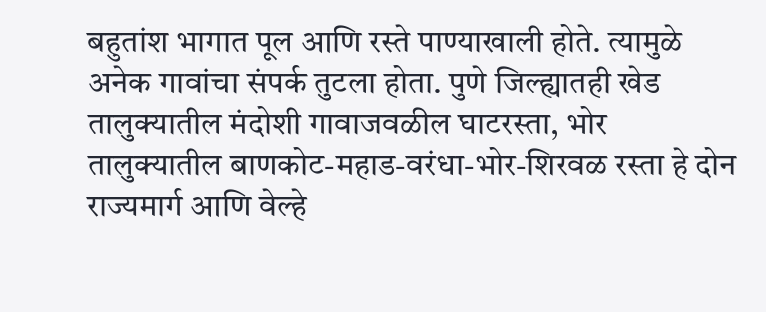बहुतांश भागात पूल आणि रस्ते पाण्याखाली होते. त्यामुळे अनेक गावांचा संपर्क तुटला होता. पुणे जिल्ह्यातही खेड तालुक्‍यातील मंदोशी गावाजवळील घाटरस्ता, भोर तालुक्‍यातील बाणकोट-महाड-वरंधा-भोर-शिरवळ रस्ता हे दोन राज्यमार्ग आणि वेल्हे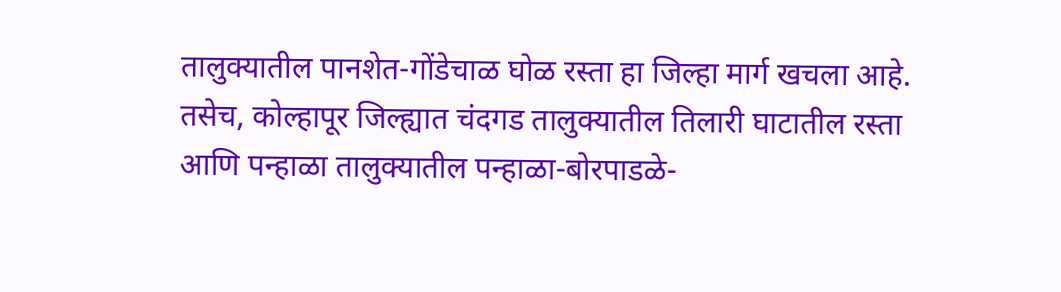तालुक्‍यातील पानशेत-गोंडेचाळ घोळ रस्ता हा जिल्हा मार्ग खचला आहे. तसेच, कोल्हापूर जिल्ह्यात चंदगड तालुक्‍यातील तिलारी घाटातील रस्ता आणि पन्हाळा तालुक्‍यातील पन्हाळा-बोरपाडळे-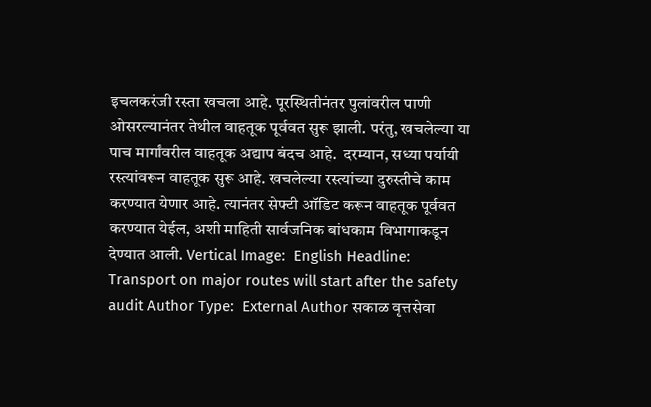इचलकरंजी रस्ता खचला आहे. पूरस्थितीनंतर पुलांवरील पाणी ओसरल्यानंतर तेथील वाहतूक पूर्ववत सुरू झाली. परंतु, खचलेल्या या पाच मार्गांवरील वाहतूक अद्याप बंदच आहे.  दरम्यान, सध्या पर्यायी रस्त्यांवरून वाहतूक सुरू आहे. खचलेल्या रस्त्यांच्या दुरुस्तीचे काम करण्यात येणार आहे. त्यानंतर सेफ्टी ऑडिट करून वाहतूक पूर्ववत करण्यात येईल, अशी माहिती सार्वजनिक बांधकाम विभागाकडून देण्यात आली. Vertical Image:  English Headline:  Transport on major routes will start after the safety audit Author Type:  External Author सकाळ वृत्तसेवा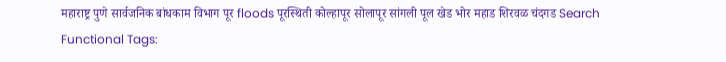महाराष्ट्र पुणे सार्वजनिक बांधकाम विभाग पूर floods पूरस्थिती कोल्हापूर सोलापूर सांगली पूल खेड भोर महाड शिरवळ चंदगड Search Functional Tags: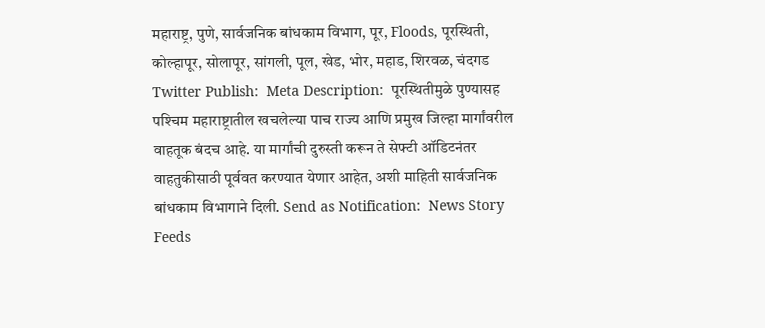महाराष्ट्र, पुणे, सार्वजनिक बांधकाम विभाग, पूर, Floods, पूरस्थिती, कोल्हापूर, सोलापूर, सांगली, पूल, खेड, भोर, महाड, शिरवळ, चंदगड Twitter Publish:  Meta Description:  पूरस्थितीमुळे पुण्यासह पश्‍चिम महाराष्ट्रातील खचलेल्या पाच राज्य आणि प्रमुख जिल्हा मार्गांवरील वाहतूक बंदच आहे. या मार्गांची दुरुस्ती करून ते सेफ्टी ऑडिटनंतर वाहतुकीसाठी पूर्ववत करण्यात येणार आहेत, अशी माहिती सार्वजनिक बांधकाम विभागाने दिली. Send as Notification:  News Story Feeds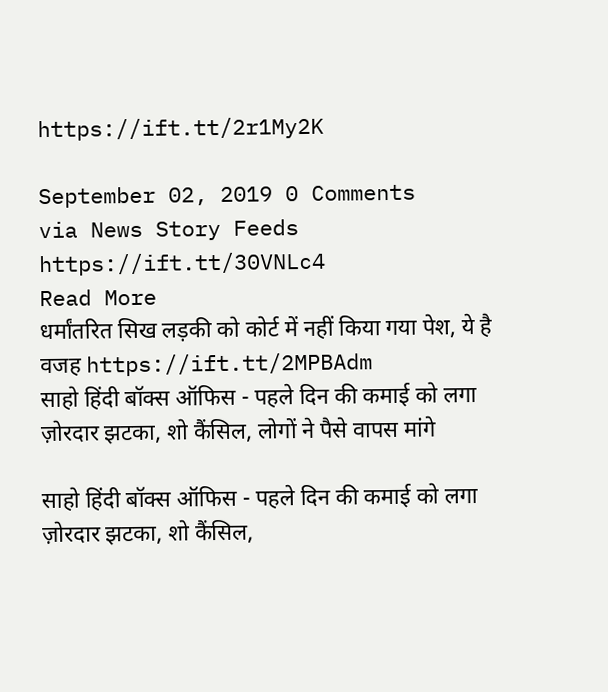https://ift.tt/2r1My2K

September 02, 2019 0 Comments
via News Story Feeds https://ift.tt/30VNLc4
Read More
धर्मांतरित सिख लड़की को कोर्ट में नहीं किया गया पेश, ये है वजह https://ift.tt/2MPBAdm
साहो हिंदी बॉक्स ऑफिस - पहले दिन की कमाई को लगा ज़ोरदार झटका, शो कैंसिल, लोगों ने पैसे वापस मांगे

साहो हिंदी बॉक्स ऑफिस - पहले दिन की कमाई को लगा ज़ोरदार झटका, शो कैंसिल,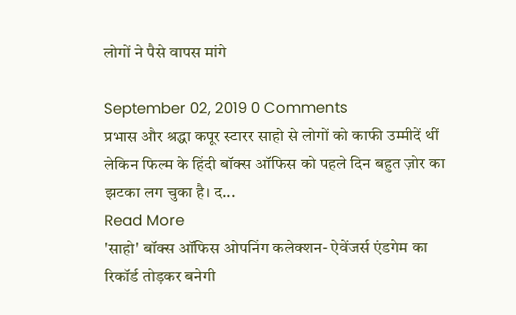लोगों ने पैसे वापस मांगे

September 02, 2019 0 Comments
प्रभास और श्रद्धा कपूर स्टारर साहो से लोगों को काफी उम्मीदें थीं लेकिन फिल्म के हिंदी बॉक्स ऑफिस को पहले दिन बहुत ज़ोर का झटका लग चुका है। द...
Read More
'साहो' बॉक्स ऑफिस ओपनिंग कलेक्शन- ऐवेंजर्स एंडगेम का रिकॉर्ड तोड़कर बनेगी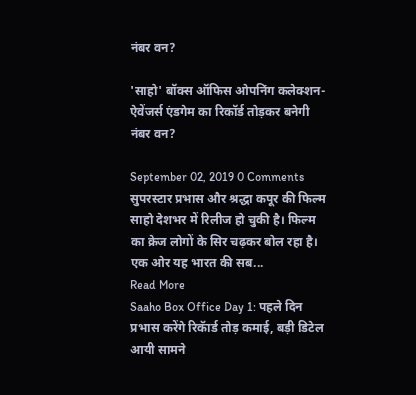नंबर वन?

'साहो' बॉक्स ऑफिस ओपनिंग कलेक्शन- ऐवेंजर्स एंडगेम का रिकॉर्ड तोड़कर बनेगी नंबर वन?

September 02, 2019 0 Comments
सुपरस्टार प्रभास और श्रद्धा कपूर की फिल्म साहो देशभर में रिलीज हो चुकी है। फिल्म का क्रेज लोगों के सिर चढ़कर बोल रहा है। एक ओर यह भारत की सब...
Read More
Saaho Box Office Day 1: पहले दिन प्रभास करेंगे रिकॅार्ड तोड़ कमाई, बड़ी डिटेल आयी सामने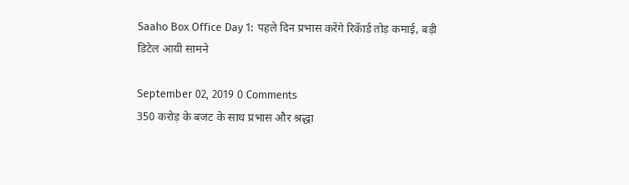Saaho Box Office Day 1: पहले दिन प्रभास करेंगे रिकॅार्ड तोड़ कमाई, बड़ी डिटेल आयी सामने

September 02, 2019 0 Comments
350 करोड़ के बजट के साथ प्रभास और श्रद्धा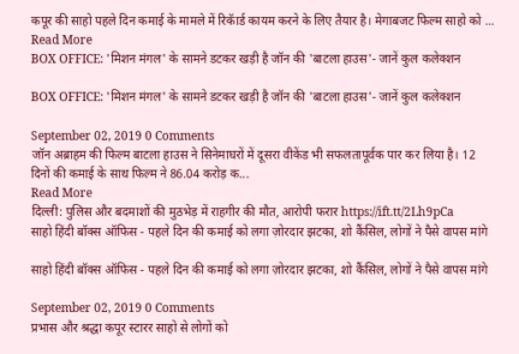कपूर की साहो पहले दिन कमाई के मामले में रिकॅार्ड कायम करने के लिए तैयार है। मेगाबजट फिल्म साहो को ...
Read More
BOX OFFICE: 'मिशन मंगल' के सामने डटकर खड़ी है जॉन की 'बाटला हाउस'- जानें कुल कलेक्शन

BOX OFFICE: 'मिशन मंगल' के सामने डटकर खड़ी है जॉन की 'बाटला हाउस'- जानें कुल कलेक्शन

September 02, 2019 0 Comments
जॉन अब्राहम की फिल्म बाटला हाउस ने सिनेमाघरों में दूसरा वीकेंड भी सफलतापूर्वक पार कर लिया है। 12 दिनों की कमाई के साथ फिल्म ने 86.04 करोड़ क...
Read More
दिल्ली: पुलिस और बदमाशों की मुठभेड़ में राहगीर की मौत, आरोपी फरार https://ift.tt/2Lh9pCa
साहो हिंदी बॉक्स ऑफिस - पहले दिन की कमाई को लगा ज़ोरदार झटका, शो कैंसिल, लोगों ने पैसे वापस मांगे

साहो हिंदी बॉक्स ऑफिस - पहले दिन की कमाई को लगा ज़ोरदार झटका, शो कैंसिल, लोगों ने पैसे वापस मांगे

September 02, 2019 0 Comments
प्रभास और श्रद्धा कपूर स्टारर साहो से लोगों को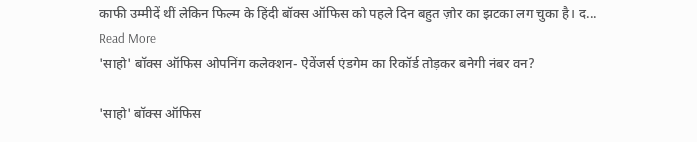काफी उम्मीदें थीं लेकिन फिल्म के हिंदी बॉक्स ऑफिस को पहले दिन बहुत ज़ोर का झटका लग चुका है। द...
Read More
'साहो' बॉक्स ऑफिस ओपनिंग कलेक्शन- ऐवेंजर्स एंडगेम का रिकॉर्ड तोड़कर बनेगी नंबर वन?

'साहो' बॉक्स ऑफिस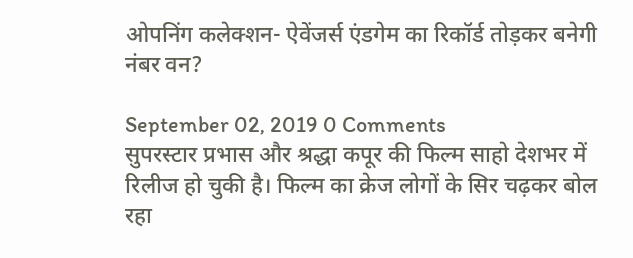ओपनिंग कलेक्शन- ऐवेंजर्स एंडगेम का रिकॉर्ड तोड़कर बनेगी नंबर वन?

September 02, 2019 0 Comments
सुपरस्टार प्रभास और श्रद्धा कपूर की फिल्म साहो देशभर में रिलीज हो चुकी है। फिल्म का क्रेज लोगों के सिर चढ़कर बोल रहा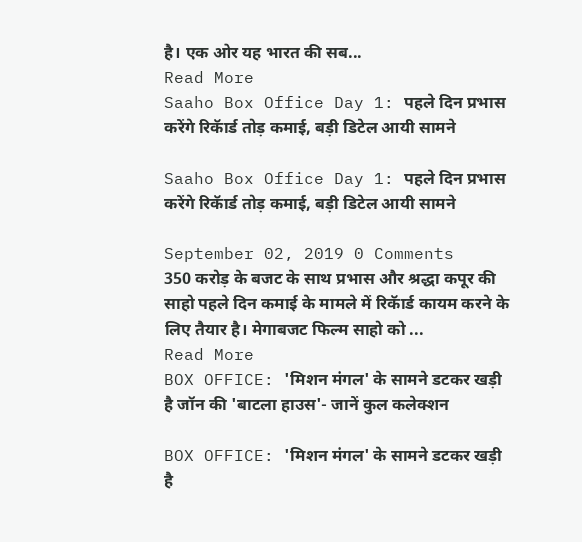है। एक ओर यह भारत की सब...
Read More
Saaho Box Office Day 1: पहले दिन प्रभास करेंगे रिकॅार्ड तोड़ कमाई, बड़ी डिटेल आयी सामने

Saaho Box Office Day 1: पहले दिन प्रभास करेंगे रिकॅार्ड तोड़ कमाई, बड़ी डिटेल आयी सामने

September 02, 2019 0 Comments
350 करोड़ के बजट के साथ प्रभास और श्रद्धा कपूर की साहो पहले दिन कमाई के मामले में रिकॅार्ड कायम करने के लिए तैयार है। मेगाबजट फिल्म साहो को ...
Read More
BOX OFFICE: 'मिशन मंगल' के सामने डटकर खड़ी है जॉन की 'बाटला हाउस'- जानें कुल कलेक्शन

BOX OFFICE: 'मिशन मंगल' के सामने डटकर खड़ी है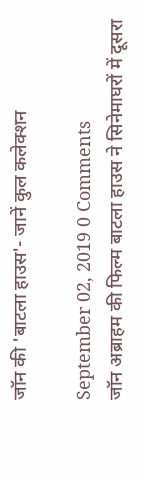जॉन की 'बाटला हाउस'- जानें कुल कलेक्शन

September 02, 2019 0 Comments
जॉन अब्राहम की फिल्म बाटला हाउस ने सिनेमाघरों में दूसरा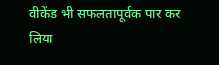वीकेंड भी सफलतापूर्वक पार कर लिया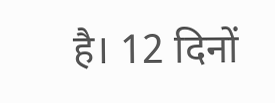है। 12 दिनों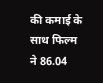की कमाई के साथ फिल्म ने 86.04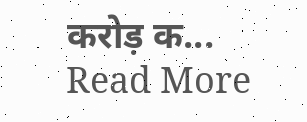करोड़ क...
Read More